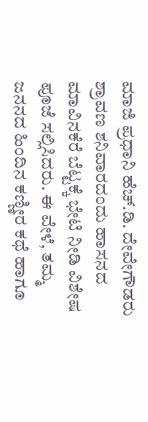ಮಾಜಿ ಪ್ರಧಾನಿ ಹೆಚ್.ಡಿ. ದೇವೇಗೌಡರು ಶ್ರಾವಣ ಶನಿವಾರದಂದು ಹಾಸನದ ಮಾವಿನಕೆರೆ ಬೆಟ್ಟಕ್ಕೆ ಭೇಟಿ ನೀಡಿ ವಿಶೇಷ ಪೂಜೆ ಸಲ್ಲಿಸಿದರು. ಈ ವೇಳೆ, ತಮ್ಮ ಜನನದ ಹಿಂದಿನ ಕಣ್ಣೀರ ಕಥೆ ಹಾಗೂ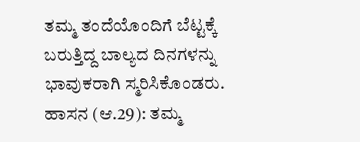ತಮ್ಮ ತಂದೆಯೊಂದಿಗೆ ಬೆಟ್ಟಕ್ಕೆ ಬರುತ್ತಿದ್ದ ಬಾಲ್ಯದ ದಿನಗಳನ್ನು ಭಾವುಕರಾಗಿ ಸ್ಮರಿಸಿಕೊಂಡರು.
ಹಾಸನ (ಆ.29): ತಮ್ಮ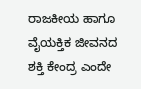ರಾಜಕೀಯ ಹಾಗೂ ವೈಯಕ್ತಿಕ ಜೀವನದ ಶಕ್ತಿ ಕೇಂದ್ರ ಎಂದೇ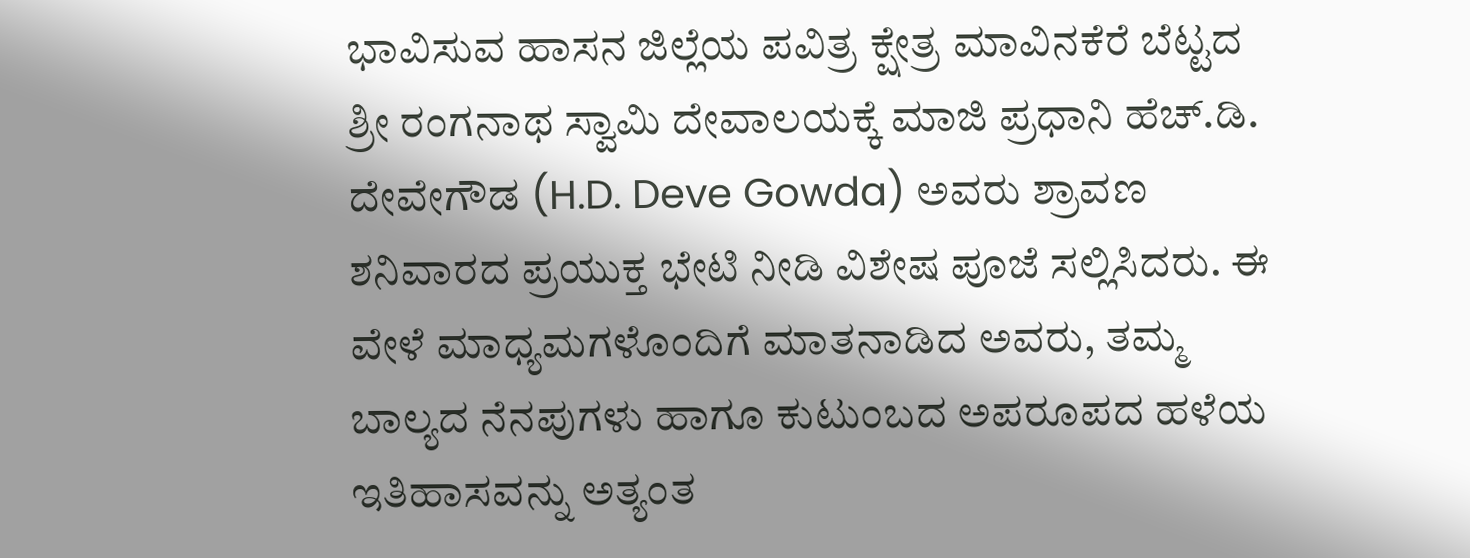ಭಾವಿಸುವ ಹಾಸನ ಜಿಲ್ಲೆಯ ಪವಿತ್ರ ಕ್ಷೇತ್ರ ಮಾವಿನಕೆರೆ ಬೆಟ್ಟದ ಶ್ರೀ ರಂಗನಾಥ ಸ್ವಾಮಿ ದೇವಾಲಯಕ್ಕೆ ಮಾಜಿ ಪ್ರಧಾನಿ ಹೆಚ್.ಡಿ. ದೇವೇಗೌಡ (H.D. Deve Gowda) ಅವರು ಶ್ರಾವಣ ಶನಿವಾರದ ಪ್ರಯುಕ್ತ ಭೇಟಿ ನೀಡಿ ವಿಶೇಷ ಪೂಜೆ ಸಲ್ಲಿಸಿದರು. ಈ ವೇಳೆ ಮಾಧ್ಯಮಗಳೊಂದಿಗೆ ಮಾತನಾಡಿದ ಅವರು, ತಮ್ಮ ಬಾಲ್ಯದ ನೆನಪುಗಳು ಹಾಗೂ ಕುಟುಂಬದ ಅಪರೂಪದ ಹಳೆಯ ಇತಿಹಾಸವನ್ನು ಅತ್ಯಂತ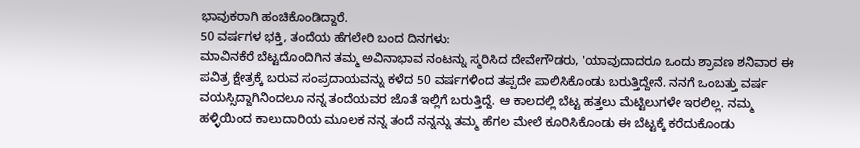ಭಾವುಕರಾಗಿ ಹಂಚಿಕೊಂಡಿದ್ದಾರೆ.
50 ವರ್ಷಗಳ ಭಕ್ತಿ, ತಂದೆಯ ಹೆಗಲೇರಿ ಬಂದ ದಿನಗಳು:
ಮಾವಿನಕೆರೆ ಬೆಟ್ಟದೊಂದಿಗಿನ ತಮ್ಮ ಅವಿನಾಭಾವ ನಂಟನ್ನು ಸ್ಮರಿಸಿದ ದೇವೇಗೌಡರು, 'ಯಾವುದಾದರೂ ಒಂದು ಶ್ರಾವಣ ಶನಿವಾರ ಈ ಪವಿತ್ರ ಕ್ಷೇತ್ರಕ್ಕೆ ಬರುವ ಸಂಪ್ರದಾಯವನ್ನು ಕಳೆದ 50 ವರ್ಷಗಳಿಂದ ತಪ್ಪದೇ ಪಾಲಿಸಿಕೊಂಡು ಬರುತ್ತಿದ್ದೇನೆ. ನನಗೆ ಒಂಬತ್ತು ವರ್ಷ ವಯಸ್ಸಿದ್ದಾಗಿನಿಂದಲೂ ನನ್ನ ತಂದೆಯವರ ಜೊತೆ ಇಲ್ಲಿಗೆ ಬರುತ್ತಿದ್ದೆ. ಆ ಕಾಲದಲ್ಲಿ ಬೆಟ್ಟ ಹತ್ತಲು ಮೆಟ್ಟಿಲುಗಳೇ ಇರಲಿಲ್ಲ. ನಮ್ಮ ಹಳ್ಳಿಯಿಂದ ಕಾಲುದಾರಿಯ ಮೂಲಕ ನನ್ನ ತಂದೆ ನನ್ನನ್ನು ತಮ್ಮ ಹೆಗಲ ಮೇಲೆ ಕೂರಿಸಿಕೊಂಡು ಈ ಬೆಟ್ಟಕ್ಕೆ ಕರೆದುಕೊಂಡು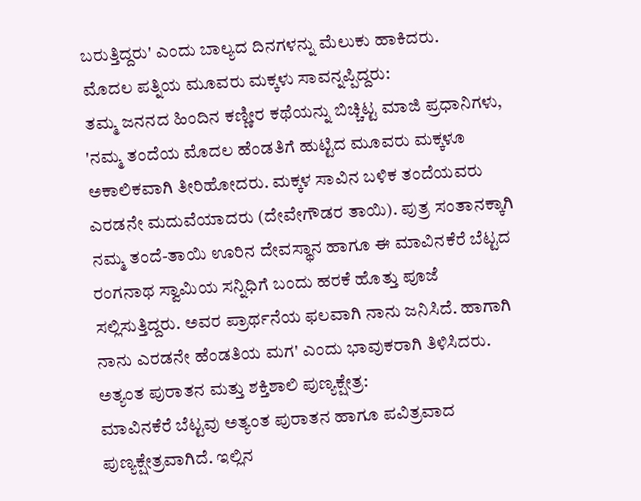ಬರುತ್ತಿದ್ದರು' ಎಂದು ಬಾಲ್ಯದ ದಿನಗಳನ್ನು ಮೆಲುಕು ಹಾಕಿದರು.
ಮೊದಲ ಪತ್ನಿಯ ಮೂವರು ಮಕ್ಕಳು ಸಾವನ್ನಪ್ಪಿದ್ದರು:
ತಮ್ಮ ಜನನದ ಹಿಂದಿನ ಕಣ್ಣೀರ ಕಥೆಯನ್ನು ಬಿಚ್ಚಿಟ್ಟ ಮಾಜಿ ಪ್ರಧಾನಿಗಳು, 'ನಮ್ಮ ತಂದೆಯ ಮೊದಲ ಹೆಂಡತಿಗೆ ಹುಟ್ಟಿದ ಮೂವರು ಮಕ್ಕಳೂ ಅಕಾಲಿಕವಾಗಿ ತೀರಿಹೋದರು. ಮಕ್ಕಳ ಸಾವಿನ ಬಳಿಕ ತಂದೆಯವರು ಎರಡನೇ ಮದುವೆಯಾದರು (ದೇವೇಗೌಡರ ತಾಯಿ). ಪುತ್ರ ಸಂತಾನಕ್ಕಾಗಿ ನಮ್ಮ ತಂದೆ-ತಾಯಿ ಊರಿನ ದೇವಸ್ಥಾನ ಹಾಗೂ ಈ ಮಾವಿನಕೆರೆ ಬೆಟ್ಟದ ರಂಗನಾಥ ಸ್ವಾಮಿಯ ಸನ್ನಿಧಿಗೆ ಬಂದು ಹರಕೆ ಹೊತ್ತು ಪೂಜೆ ಸಲ್ಲಿಸುತ್ತಿದ್ದರು. ಅವರ ಪ್ರಾರ್ಥನೆಯ ಫಲವಾಗಿ ನಾನು ಜನಿಸಿದೆ. ಹಾಗಾಗಿ ನಾನು ಎರಡನೇ ಹೆಂಡತಿಯ ಮಗ' ಎಂದು ಭಾವುಕರಾಗಿ ತಿಳಿಸಿದರು.
ಅತ್ಯಂತ ಪುರಾತನ ಮತ್ತು ಶಕ್ತಿಶಾಲಿ ಪುಣ್ಯಕ್ಷೇತ್ರ:
ಮಾವಿನಕೆರೆ ಬೆಟ್ಟವು ಅತ್ಯಂತ ಪುರಾತನ ಹಾಗೂ ಪವಿತ್ರವಾದ ಪುಣ್ಯಕ್ಷೇತ್ರವಾಗಿದೆ. ಇಲ್ಲಿನ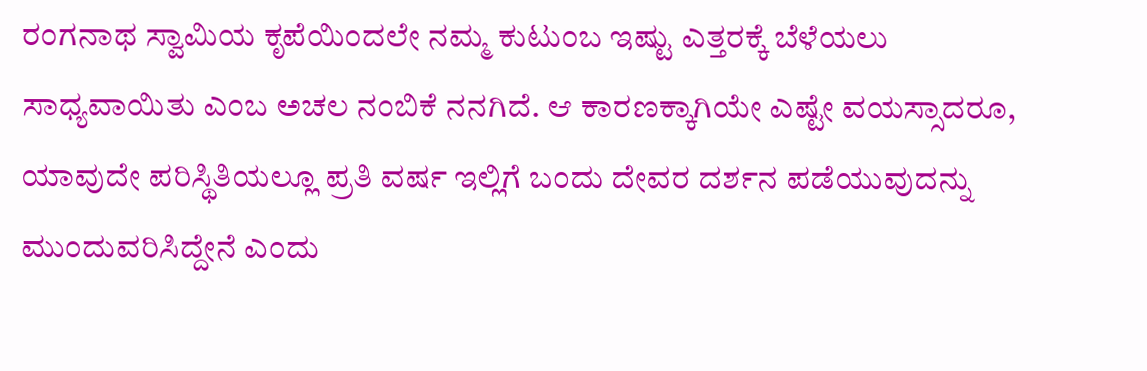ರಂಗನಾಥ ಸ್ವಾಮಿಯ ಕೃಪೆಯಿಂದಲೇ ನಮ್ಮ ಕುಟುಂಬ ಇಷ್ಟು ಎತ್ತರಕ್ಕೆ ಬೆಳೆಯಲು ಸಾಧ್ಯವಾಯಿತು ಎಂಬ ಅಚಲ ನಂಬಿಕೆ ನನಗಿದೆ. ಆ ಕಾರಣಕ್ಕಾಗಿಯೇ ಎಷ್ಟೇ ವಯಸ್ಸಾದರೂ, ಯಾವುದೇ ಪರಿಸ್ಥಿತಿಯಲ್ಲೂ ಪ್ರತಿ ವರ್ಷ ಇಲ್ಲಿಗೆ ಬಂದು ದೇವರ ದರ್ಶನ ಪಡೆಯುವುದನ್ನು ಮುಂದುವರಿಸಿದ್ದೇನೆ ಎಂದು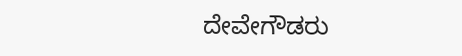ದೇವೇಗೌಡರು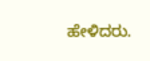ಹೇಳಿದರು.